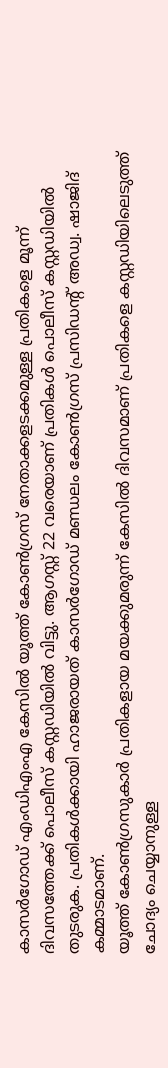കാസർഗോഡ് എംഡിഎംഎ കേസിൽ യൂത്ത് കോൺഗ്രസ് നേതാക്കളടക്കമുള്ള പ്രതികളെ മൂന്ന് ദിവസത്തേക്ക് പൊലീസ് കസ്റ്റഡിയിൽ വിട്ടു. ആഗസ്റ്റ് 22 വരെയാണ് പ്രതികൾ പൊലീസ് കസ്റ്റഡിയിൽ തുടരുക. പ്രതികൾക്കായി ഹാജരായത് കാസർഗോഡ് മണ്ഡലം കോൺഗ്രസ് പ്രസിഡന്റ് അഡ്വ. ഷാജിദ് കമ്മാടമാണ്.
യൂത്ത് കോൺഗ്രസുകാർ പ്രതികളായ മയക്കുമരുന്ന് കേസിൽ ദിവസമാണ് പ്രതികളെ കസ്റ്റഡിയിലെടുത്ത് ചോദ്യം ചെയ്യാനുള്ള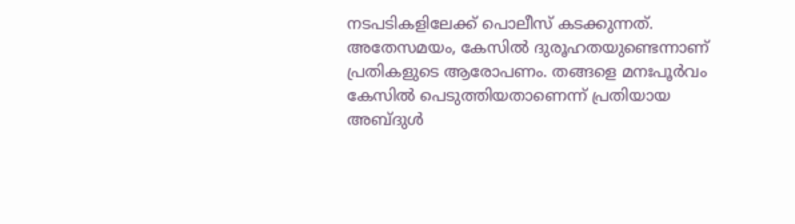നടപടികളിലേക്ക് പൊലീസ് കടക്കുന്നത്.
അതേസമയം, കേസിൽ ദുരൂഹതയുണ്ടെന്നാണ് പ്രതികളുടെ ആരോപണം. തങ്ങളെ മനഃപൂർവം കേസിൽ പെടുത്തിയതാണെന്ന് പ്രതിയായ അബ്ദുൾ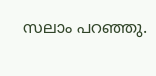സലാം പറഞ്ഞു.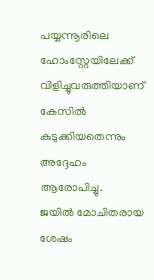പയ്യന്നൂരിലെ ഹോംസ്റ്റേയിലേക്ക് വിളിച്ചുവരുത്തിയാണ് കേസിൽ കുടുക്കിയതെന്നും അദ്ദേഹം ആരോപിച്ചു.
ജയിൽ മോചിതരായ ശേഷം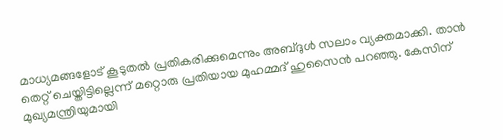മാധ്യമങ്ങളോട് കൂടുതൽ പ്രതികരിക്കുമെന്നും അബ്ദുൾ സലാം വ്യക്തമാക്കി. താൻ തെറ്റ് ചെയ്തിട്ടില്ലെന്ന് മറ്റൊരു പ്രതിയായ മുഹമ്മദ് ഹുസൈൻ പറഞ്ഞു. കേസിന് മുഖ്യമന്ത്രിയുമായി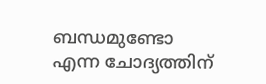ബന്ധമുണ്ടോ എന്ന ചോദ്യത്തിന്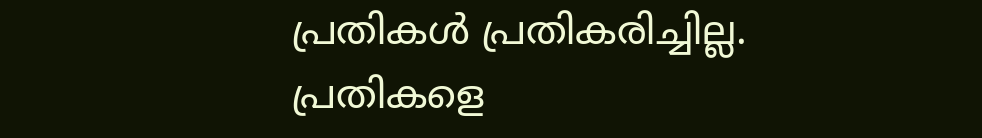പ്രതികൾ പ്രതികരിച്ചില്ല.
പ്രതികളെ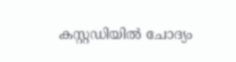കസ്റ്റഡിയിൽ ചോദ്യം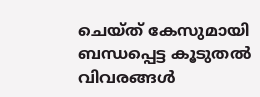ചെയ്ത് കേസുമായി ബന്ധപ്പെട്ട കൂടുതൽ വിവരങ്ങൾ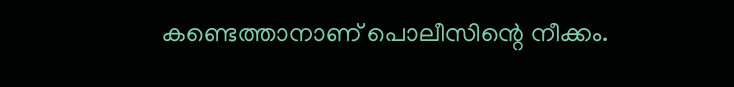കണ്ടെത്താനാണ് പൊലീസിന്റെ നീക്കം.